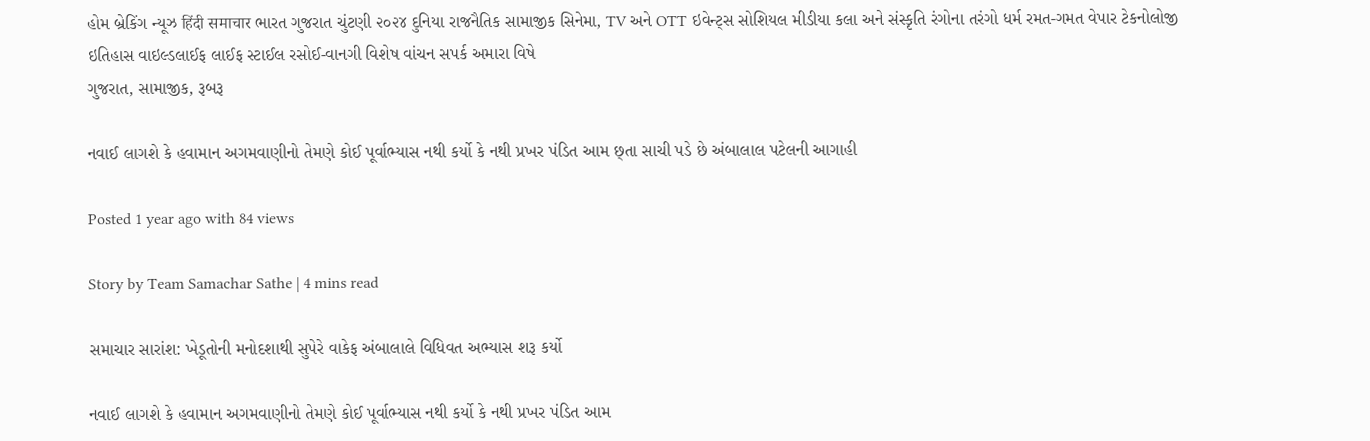હોમ બ્રેકિંગ ન્યૂઝ हिंदी समाचार ભારત ગુજરાત ચુંટણી ૨૦૨૪ દુનિયા રાજનૈતિક સામાજીક સિનેમા, TV અને OTT ઇવેન્ટ્સ સોશિયલ મીડીયા કલા અને સંસ્કૃતિ રંગોના તરંગો ધર્મ રમત-ગમત વેપાર ટેકનોલોજી ઇતિહાસ વાઇલ્ડલાઈફ લાઈફ સ્ટાઈલ રસોઈ-વાનગી વિશેષ વાંચન સપર્ક અમારા વિષે
ગુજરાત, સામાજીક, રૂબરૂ

નવાઈ લાગશે કે હવામાન અગમવાણીનો તેમણે કોઈ પૂર્વાભ્યાસ નથી કર્યો કે નથી પ્રખર પંડિત આમ છ્તા સાચી પડે છે અંબાલાલ પટેલની આગાહી

Posted 1 year ago with 84 views

Story by Team Samachar Sathe | 4 mins read

સમાચાર સારાંશ: ખેડૂતોની મનોદશાથી સુપેરે વાકેફ અંબાલાલે વિધિવત અભ્યાસ શરૂ કર્યો

નવાઈ લાગશે કે હવામાન અગમવાણીનો તેમણે કોઈ પૂર્વાભ્યાસ નથી કર્યો કે નથી પ્રખર પંડિત આમ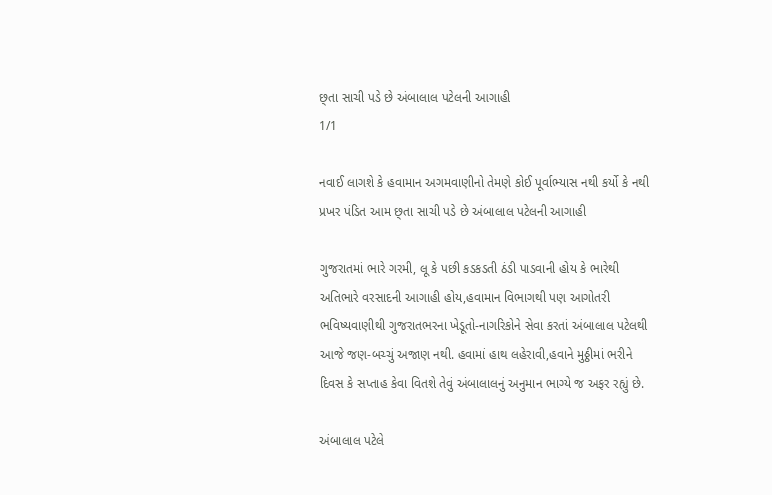છ્તા સાચી પડે છે અંબાલાલ પટેલની આગાહી
1/1

નવાઈ લાગશે કે હવામાન અગમવાણીનો તેમણે કોઈ પૂર્વાભ્યાસ નથી કર્યો કે નથી પ્રખર પંડિત આમ છ્તા સાચી પડે છે અંબાલાલ પટેલની આગાહી

ગુજરાતમાં ભારે ગરમી, લૂ કે પછી કડકડતી ઠંડી પાડવાની હોય કે ભારેથી અતિભારે વરસાદની આગાહી હોય,હવામાન વિભાગથી પણ આગોતરી ભવિષ્યવાણીથી ગુજરાતભરના ખેડૂતો-નાગરિકોને સેવા કરતાં અંબાલાલ પટેલથી આજે જણ-બચ્ચું અજાણ નથી. હવામાં હાથ લહેરાવી,હવાને મુઠ્ઠીમાં ભરીને દિવસ કે સપ્તાહ કેવા વિતશે તેવું અંબાલાલનું અનુમાન ભાગ્યે જ અફર રહ્યું છે.

અંબાલાલ પટેલે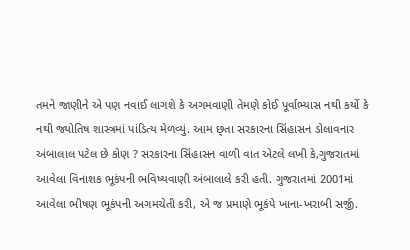તમને જાણીને એ પણ નવાઈ લાગશે કે અગમવાણી તેમણે કોઈ પૂર્વાભ્યાસ નથી કર્યો કે નથી જ્યોતિષ શાસ્ત્રમાં પાંડિત્ય મેળવ્યું. આમ છ્તા સરકારના સિંહાસન ડોલાવનાર અંબાલાલ પટેલ છે કોણ ? સરકારના સિંહાસન વાળી વાત એટલે લખી કે,ગુજરાતમાં આવેલા વિનાશક ભૂકંપની ભવિષ્યવાણી અંબાલાલે કરી હતી. ગુજરાતમાં 2001માં આવેલા ભીષણ ભૂકંપની અગમચેતી કરી, એ જ પ્રમાણે ભૂકંપે ખાના-ખરાબી સર્જી.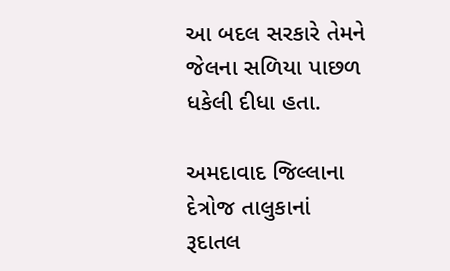આ બદલ સરકારે તેમને જેલના સળિયા પાછળ ધકેલી દીધા હતા.

અમદાવાદ જિલ્લાના દેત્રોજ તાલુકાનાં રૂદાતલ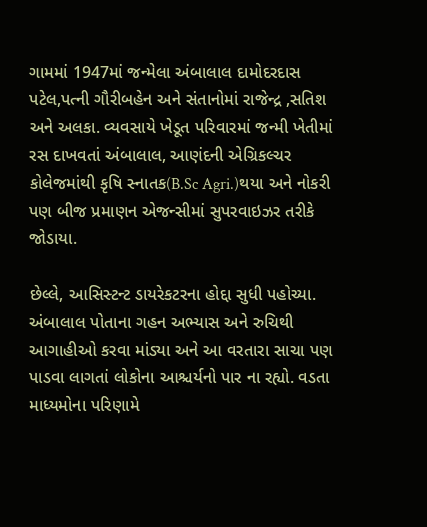ગામમાં 1947માં જન્મેલા અંબાલાલ દામોદરદાસ પટેલ,પત્ની ગૌરીબહેન અને સંતાનોમાં રાજેન્દ્ર ,સતિશ અને અલકા. વ્યવસાયે ખેડૂત પરિવારમાં જન્મી ખેતીમાં રસ દાખવતાં અંબાલાલ, આણંદની એગ્રિકલ્ચર કોલેજમાંથી કૃષિ સ્નાતક(B.Sc Agri.)થયા અને નોકરી પણ બીજ પ્રમાણન એજન્સીમાં સુપરવાઇઝર તરીકે જોડાયા.

છેલ્લે, આસિસ્ટન્ટ ડાયરેકટરના હોદ્દા સુધી પહોચ્યા. અંબાલાલ પોતાના ગહન અભ્યાસ અને રુચિથી આગાહીઓ કરવા માંડ્યા અને આ વરતારા સાચા પણ પાડવા લાગતાં લોકોના આશ્ચર્યનો પાર ના રહ્યો. વડતા માધ્યમોના પરિણામે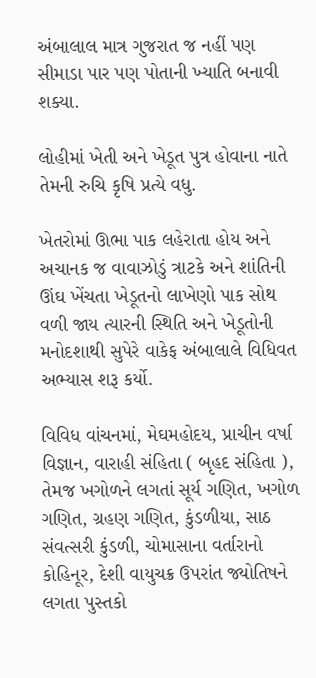અંબાલાલ માત્ર ગુજરાત જ નહીં પણ સીમાડા પાર પણ પોતાની ખ્યાતિ બનાવી શક્યા.

લોહીમાં ખેતી અને ખેડૂત પુત્ર હોવાના નાતે તેમની રુચિ કૃષિ પ્રત્યે વધુ.

ખેતરોમાં ઊભા પાક લહેરાતા હોય અને અચાનક જ વાવાઝોડું ત્રાટકે અને શાંતિની ઊંઘ ખેંચતા ખેડૂતનો લાખેણો પાક સોથ વળી જાય ત્યારની સ્થિતિ અને ખેડૂતોની મનોદશાથી સુપેરે વાકેફ અંબાલાલે વિધિવત અભ્યાસ શરૂ કર્યો.

વિવિધ વાંચનમાં, મેઘમહોદય, પ્રાચીન વર્ષા વિજ્ઞાન, વારાહી સંહિતા ( બૃહદ સંહિતા ), તેમજ ખગોળને લગતાં સૂર્ય ગણિત, ખગોળ ગણિત, ગ્રહણ ગણિત, કુંડળીયા, સાઠ સંવત્સરી કુંડળી, ચોમાસાના વર્તારાનો કોહિનૂર, દેશી વાયુચક્ર ઉપરાંત જ્યોતિષને લગતા પુસ્તકો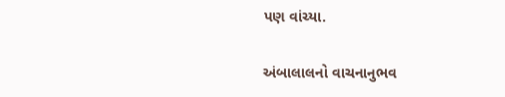પણ વાંચ્યા.

અંબાલાલનો વાચનાનુભવ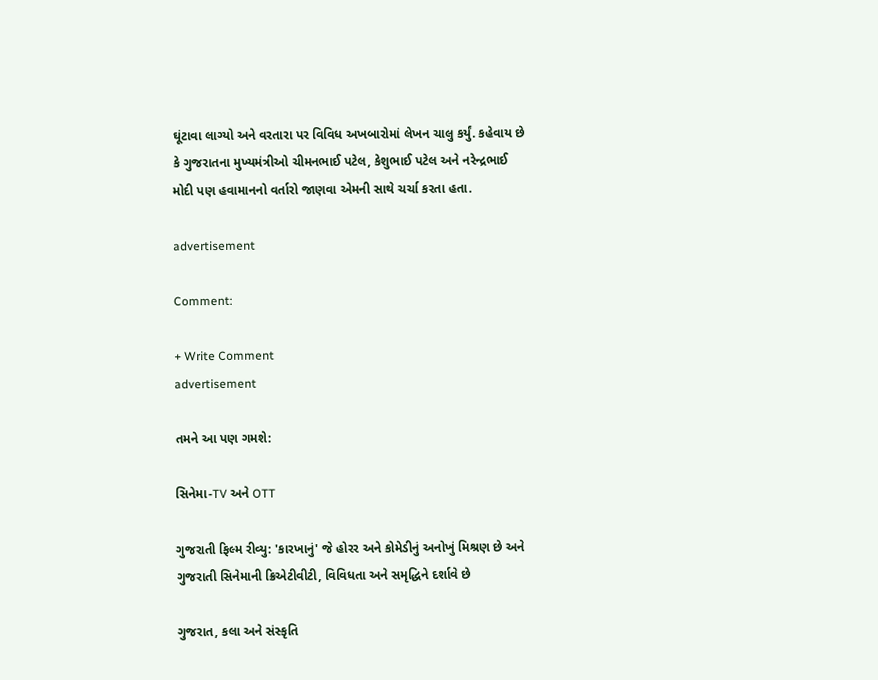ઘૂંટાવા લાગ્યો અને વરતારા પર વિવિધ અખબારોમાં લેખન ચાલુ કર્યું. કહેવાય છે કે ગુજરાતના મુખ્યમંત્રીઓ ચીમનભાઈ પટેલ, કેશુભાઈ પટેલ અને નરેન્દ્રભાઈ મોદી પણ હવામાનનો વર્તારો જાણવા એમની સાથે ચર્ચા કરતા હતા.

advertisement

Comment:

+ Write Comment
advertisement

તમને આ પણ ગમશે:

સિનેમા-TV અને OTT

ગુજરાતી ફિલ્મ રીવ્યુ: 'કારખાનું' જે હોરર અને કોમેડીનું અનોખું મિશ્રણ છે અને ગુજરાતી સિનેમાની ક્રિએટીવીટી, વિવિધતા અને સમૃદ્ધિને દર્શાવે છે

ગુજરાત, કલા અને સંસ્કૃતિ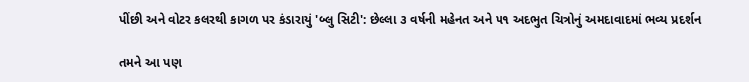પીંછી અને વોટર કલરથી કાગળ પર કંડારાયું 'બ્લુ સિટી': છેલ્લા ૩ વર્ષની મહેનત અને ૫૧ અદભુત ચિત્રોનું અમદાવાદમાં ભવ્ય પ્રદર્શન

તમને આ પણ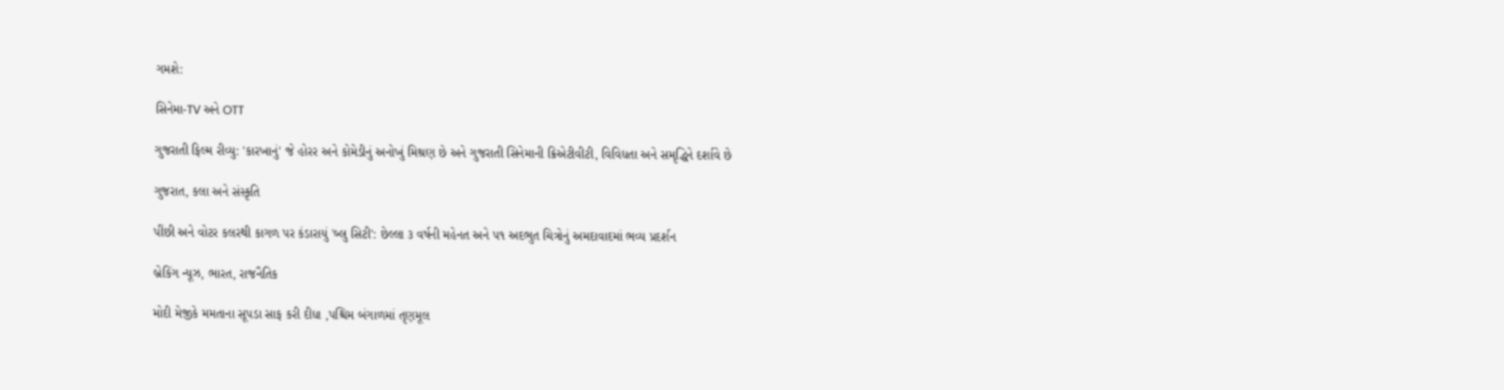ગમશે:

સિનેમા-TV અને OTT

ગુજરાતી ફિલ્મ રીવ્યુ: 'કારખાનું' જે હોરર અને કોમેડીનું અનોખું મિશ્રણ છે અને ગુજરાતી સિનેમાની ક્રિએટીવીટી, વિવિધતા અને સમૃદ્ધિને દર્શાવે છે

ગુજરાત, કલા અને સંસ્કૃતિ

પીંછી અને વોટર કલરથી કાગળ પર કંડારાયું 'બ્લુ સિટી': છેલ્લા ૩ વર્ષની મહેનત અને ૫૧ અદભુત ચિત્રોનું અમદાવાદમાં ભવ્ય પ્રદર્શન

બ્રેકિંગ ન્યૂઝ, ભારત, રાજનૈતિક

મોદી મેજીકે મમતાના સૂપડા સાફ કરી દીધા ,પશ્ચિમ બંગાળમાં તૃણમૂલ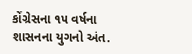કોંગ્રેસના ૧૫ વર્ષના શાસનના યુગનો અંત.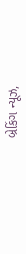બ્રેકિંગ ન્યૂઝ,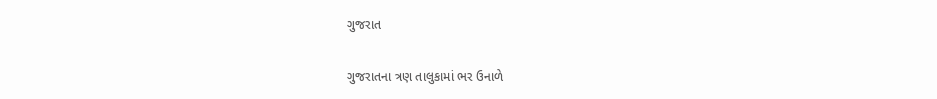ગુજરાત

ગુજરાતના ત્રણ તાલુકામાં ભર ઉનાળે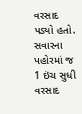વરસાદ પડ્યો હતો. સવારના પહોરમાં જ 1 ઇંચ સુધી વરસાદ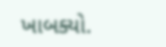ખાબક્યો.